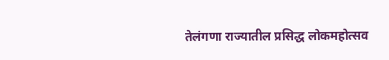तेलंगणा राज्यातील प्रसिद्ध लोकमहोत्सव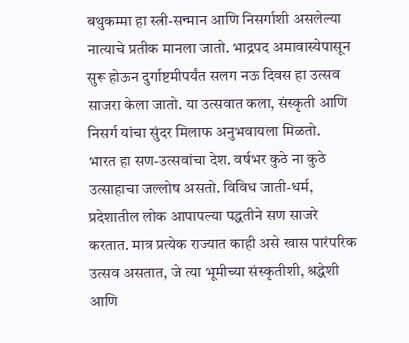बथुकम्मा हा स्त्री-सन्मान आणि निसर्गाशी असलेल्या नात्याचे प्रतीक मानला जातो. भाद्रपद अमावास्येपासून सुरू होऊन दुर्गाष्टमीपर्यंत सलग नऊ दिवस हा उत्सव साजरा केला जातो. या उत्सवात कला, संस्कृती आणि निसर्ग यांचा सुंदर मिलाफ अनुभवायला मिळतो.
भारत हा सण-उत्सवांचा देश. वर्षभर कुठे ना कुठे उत्साहाचा जल्लोष असतो. विविध जाती-धर्म, प्रदेशातील लोक आपापल्या पद्धतीने सण साजरे करतात. मात्र प्रत्येक राज्यात काही असे खास पारंपरिक उत्सव असतात, जे त्या भूमीच्या संस्कृतीशी, श्रद्धेशी आणि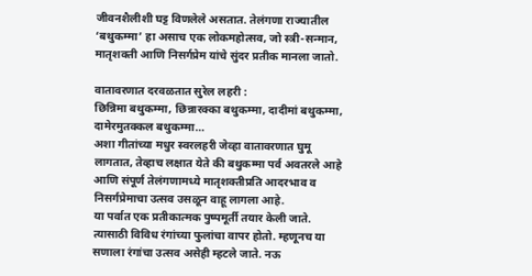जीवनशैलीशी घट्ट विणलेले असतात. तेलंगणा राज्यातील ‘बथुकम्मा’ हा असाच एक लोकमहोत्सव, जो स्त्री-सन्मान, मातृशक्ती आणि निसर्गप्रेम यांचे सुंदर प्रतीक मानला जातो.

वातावरणात दरवळतात सुरेल लहरी :
छिन्निमा बथुकम्मा, छिन्नारक्का बथुकम्मा, दादीमां बथुकम्मा, दामेरमुतक्कल बथुकम्मा…
अशा गीतांच्या मधुर स्वरलहरी जेव्हा वातावरणात घुमू लागतात, तेव्हाच लक्षात येते की बथुकम्मा पर्व अवतरले आहे आणि संपूर्ण तेलंगणामध्ये मातृशक्तीप्रति आदरभाव व निसर्गप्रेमाचा उत्सव उसळून वाहू लागला आहे.
या पर्वात एक प्रतीकात्मक पुष्पमूर्ती तयार केली जाते. त्यासाठी विविध रंगांच्या फुलांचा वापर होतो. म्हणूनच या सणाला रंगांचा उत्सव असेही म्हटले जाते. नऊ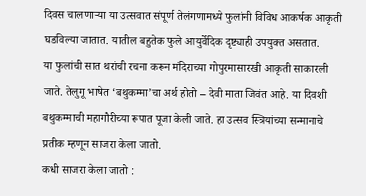दिवस चालणाऱ्या या उत्सवात संपूर्ण तेलंगणामध्ये फुलांनी विविध आकर्षक आकृती घडविल्या जातात. यातील बहुतेक फुले आयुर्वेदिक दृष्ट्याही उपयुक्त असतात.
या फुलांची सात थरांची रचना करून मंदिराच्या गोपुरमासारखी आकृती साकारली जाते. तेलुगू भाषेत ‘बथुकम्मा’चा अर्थ होतो – देवी माता जिवंत आहे. या दिवशी बथुकम्माची महागौरीच्या रूपात पूजा केली जाते. हा उत्सव स्त्रियांच्या सन्मानाचे प्रतीक म्हणून साजरा केला जातो.
कधी साजरा केला जातो :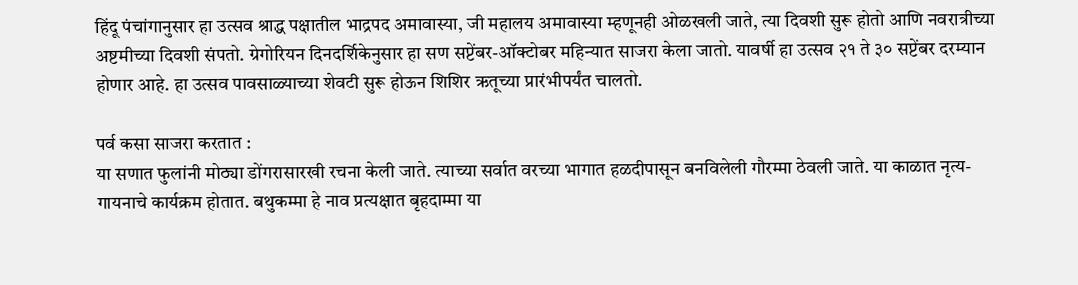हिंदू पंचांगानुसार हा उत्सव श्राद्ध पक्षातील भाद्रपद अमावास्या, जी महालय अमावास्या म्हणूनही ओळखली जाते, त्या दिवशी सुरू होतो आणि नवरात्रीच्या अष्टमीच्या दिवशी संपतो. ग्रेगोरियन दिनदर्शिकेनुसार हा सण सप्टेंबर-ऑक्टोबर महिन्यात साजरा केला जातो. यावर्षी हा उत्सव २१ ते ३० सप्टेंबर दरम्यान होणार आहे. हा उत्सव पावसाळ्याच्या शेवटी सुरू होऊन शिशिर ऋतूच्या प्रारंभीपर्यंत चालतो.

पर्व कसा साजरा करतात :
या सणात फुलांनी मोठ्या डोंगरासारखी रचना केली जाते. त्याच्या सर्वात वरच्या भागात हळदीपासून बनविलेली गौरम्मा ठेवली जाते. या काळात नृत्य-गायनाचे कार्यक्रम होतात. बथुकम्मा हे नाव प्रत्यक्षात बृहदाम्मा या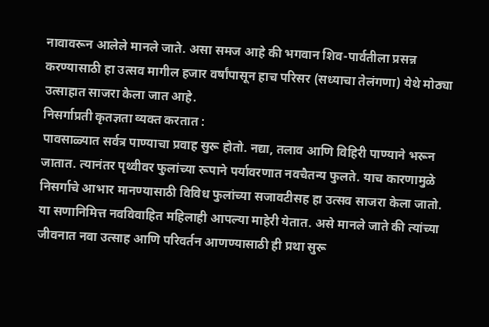नावावरून आलेले मानले जाते. असा समज आहे की भगवान शिव-पार्वतीला प्रसन्न करण्यासाठी हा उत्सव मागील हजार वर्षांपासून हाच परिसर (सध्याचा तेलंगणा) येथे मोठ्या उत्साहात साजरा केला जात आहे.
निसर्गाप्रती कृतज्ञता व्यक्त करतात :
पावसाळ्यात सर्वत्र पाण्याचा प्रवाह सुरू होतो. नद्या, तलाव आणि विहिरी पाण्याने भरून जातात. त्यानंतर पृथ्वीवर फुलांच्या रूपाने पर्यावरणात नवचैतन्य फुलते. याच कारणामुळे निसर्गाचे आभार मानण्यासाठी विविध फुलांच्या सजावटीसह हा उत्सव साजरा केला जातो. या सणानिमित्त नवविवाहित महिलाही आपल्या माहेरी येतात. असे मानले जाते की त्यांच्या जीवनात नवा उत्साह आणि परिवर्तन आणण्यासाठी ही प्रथा सुरू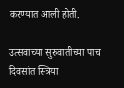करण्यात आली होती.

उत्सवाच्या सुरुवातीच्या पाच दिवसांत स्त्रिया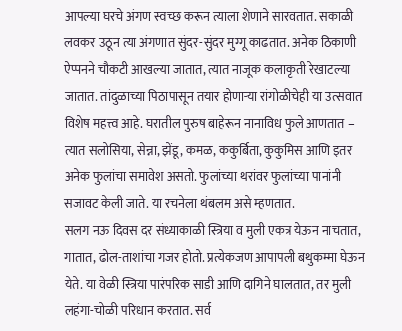आपल्या घरचे अंगण स्वच्छ करून त्याला शेणाने सारवतात. सकाळी लवकर उठून त्या अंगणात सुंदर-सुंदर मुग्गू काढतात. अनेक ठिकाणी ऐप्पनने चौकटी आखल्या जातात, त्यात नाजूक कलाकृती रेखाटल्या जातात. तांदुळाच्या पिठापासून तयार होणाऱ्या रांगोळीचेही या उत्सवात विशेष महत्त्व आहे. घरातील पुरुष बाहेरून नानाविध फुले आणतात – त्यात सलोसिया, सेन्ना, झेंडू, कमळ, ककुर्बिता, कुकुमिस आणि इतर अनेक फुलांचा समावेश असतो. फुलांच्या थरांवर फुलांच्या पानांनी सजावट केली जाते. या रचनेला थंबलम असे म्हणतात.
सलग नऊ दिवस दर संध्याकाळी स्त्रिया व मुली एकत्र येऊन नाचतात, गातात, ढोल-ताशांचा गजर होतो. प्रत्येकजण आपापली बथुकम्मा घेऊन येते. या वेळी स्त्रिया पारंपरिक साडी आणि दागिने घालतात, तर मुली लहंगा-चोळी परिधान करतात. सर्व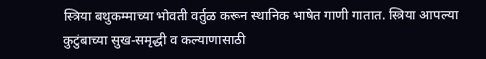स्त्रिया बथुकम्माच्या भोवती वर्तुळ करून स्थानिक भाषेत गाणी गातात. स्त्रिया आपल्या कुटुंबाच्या सुख-समृद्धी व कल्याणासाठी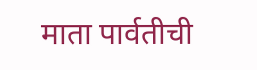माता पार्वतीची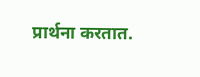प्रार्थना करतात.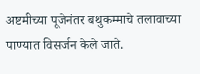अष्टमीच्या पूजेनंतर बथुकम्माचे तलावाच्या पाण्यात विसर्जन केले जाते.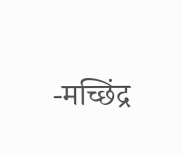-मच्छिंद्र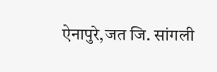ऐनापुरे,जत जि. सांगली